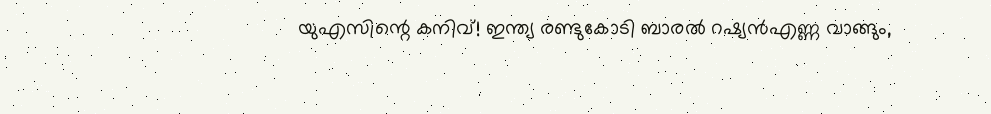യുഎസിന്റെ കനിവ്! ഇന്ത്യ രണ്ടുകോടി ബാരൽ റഷ്യൻഎണ്ണ വാങ്ങും,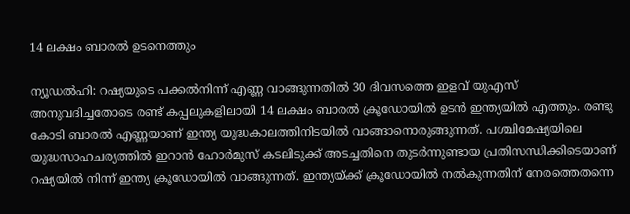14 ലക്ഷം ബാരൽ ഉടനെത്തും

ന്യൂഡൽഹി: റഷ്യയുടെ പക്കൽനിന്ന് എണ്ണ വാങ്ങുന്നതിൽ 30 ദിവസത്തെ ഇളവ് യുഎസ് അനുവദിച്ചതോടെ രണ്ട് കപ്പലുകളിലായി 14 ലക്ഷം ബാരൽ ക്രൂഡോയിൽ ഉടൻ ഇന്ത്യയിൽ എത്തും. രണ്ടു കോടി ബാരൽ എണ്ണയാണ് ഇന്ത്യ യുദ്ധകാലത്തിനിടയിൽ വാങ്ങാനൊരുങ്ങുന്നത്. പശ്ചിമേഷ്യയിലെ യുദ്ധസാഹചര്യത്തിൽ ഇറാൻ ഹോർമുസ് കടലിടുക്ക് അടച്ചതിനെ തുടർന്നുണ്ടായ പ്രതിസന്ധിക്കിടെയാണ് റഷ്യയിൽ നിന്ന് ഇന്ത്യ ക്രൂഡോയിൽ വാങ്ങുന്നത്. ഇന്ത്യയ്ക്ക് ക്രൂഡോയിൽ നൽകുന്നതിന് നേരത്തെതന്നെ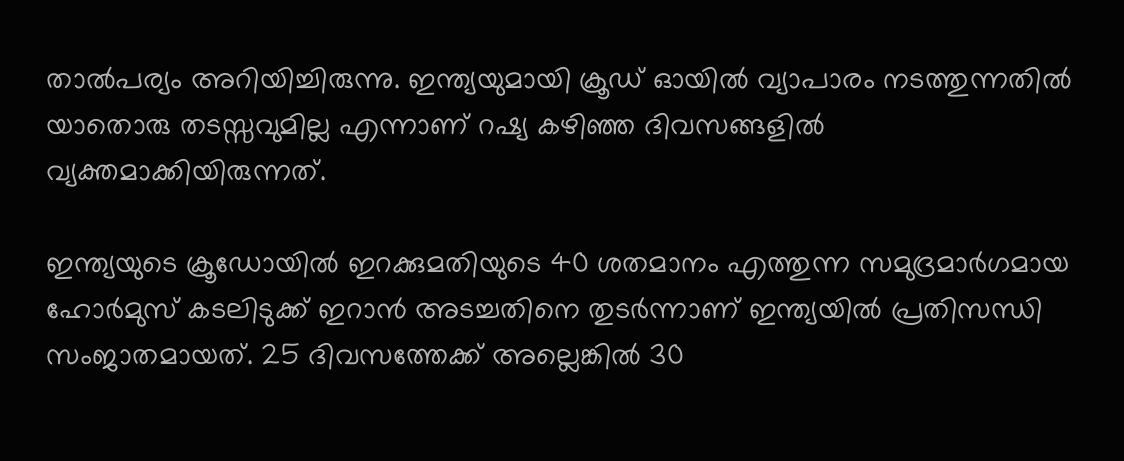താൽപര്യം അറിയിച്ചിരുന്നു. ഇന്ത്യയുമായി ക്രൂഡ് ഓയിൽ വ്യാപാരം നടത്തുന്നതിൽ യാതൊരു തടസ്സവുമില്ല എന്നാണ് റഷ്യ കഴിഞ്ഞ ദിവസങ്ങളിൽ വ്യക്തമാക്കിയിരുന്നത്.

ഇന്ത്യയുടെ ക്രൂഡോയിൽ ഇറക്കുമതിയുടെ 40 ശതമാനം എത്തുന്ന സമുദ്രമാർഗമായ ഹോർമുസ് കടലിടുക്ക് ഇറാൻ അടച്ചതിനെ തുടർന്നാണ് ഇന്ത്യയിൽ പ്രതിസന്ധി സംജാതമായത്. 25 ദിവസത്തേക്ക് അല്ലെങ്കിൽ 30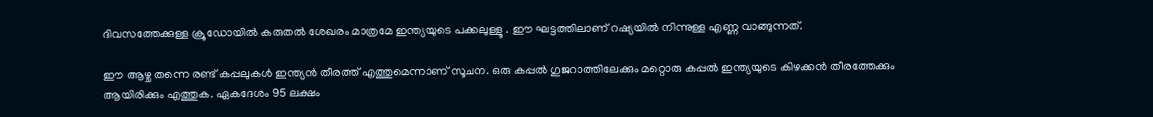ദിവസത്തേക്കുള്ള ക്രൂഡോയിൽ കരുതൽ ശേഖരം മാത്രമേ ഇന്ത്യയുടെ പക്കലുള്ളൂ . ഈ ഘട്ടത്തിലാണ് റഷ്യയിൽ നിന്നുള്ള എണ്ണ വാങ്ങുന്നത്.

ഈ ആഴ്ച തന്നെ രണ്ട് കപ്പലുകൾ ഇന്ത്യൻ തീരത്ത് എത്തുമെന്നാണ് സൂചന. ഒരു കപ്പൽ ഗുജറാത്തിലേക്കും മറ്റൊരു കപ്പൽ ഇന്ത്യയുടെ കിഴക്കൻ തീരത്തേക്കും ആയിരിക്കും എത്തുക. ഏകദേശം 95 ലക്ഷം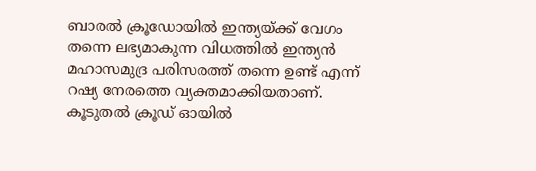ബാരൽ ക്രൂഡോയിൽ ഇന്ത്യയ്ക്ക് വേഗം തന്നെ ലഭ്യമാകുന്ന വിധത്തിൽ ഇന്ത്യൻ മഹാസമുദ്ര പരിസരത്ത് തന്നെ ഉണ്ട് എന്ന് റഷ്യ നേരത്തെ വ്യക്തമാക്കിയതാണ്. കൂടുതൽ ക്രൂഡ് ഓയിൽ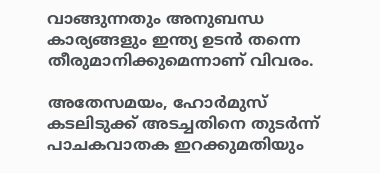വാങ്ങുന്നതും അനുബന്ധ കാര്യങ്ങളും ഇന്ത്യ ഉടൻ തന്നെ തീരുമാനിക്കുമെന്നാണ് വിവരം.

അതേസമയം, ഹോർമുസ് കടലിടുക്ക് അടച്ചതിനെ തുടർന്ന് പാചകവാതക ഇറക്കുമതിയും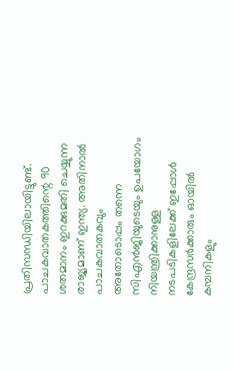പ്രതിസന്ധിയിലായിട്ടുണ്ട്. പാചകവാതകത്തിന്റെ 90 ശതമാനം ഇറക്കുമതി ചെയ്യുന്ന രാജ്യമാണ് ഇന്ത്യ. അതിനാൽ പാചകവാതകവും അതോടൊപ്പം തന്നെ സിഎൻജിയുടെയും ഉപയോഗം നിയന്ത്രിക്കാനുള്ള നടപടികളിലേക്ക് ഇപ്പോൾ കേന്ദ്രസർക്കാരും ഓയിൽ കമ്പനികളും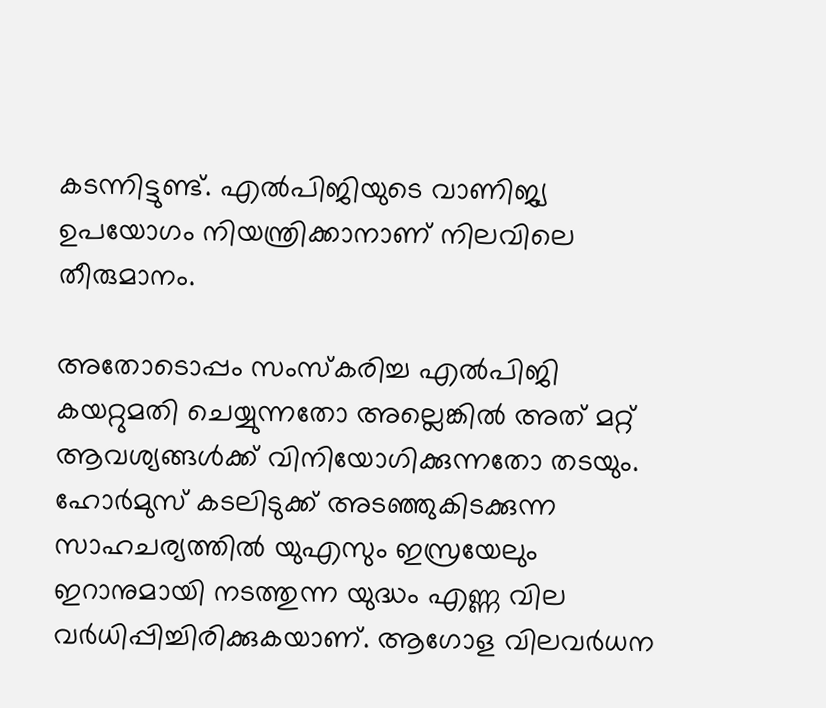കടന്നിട്ടുണ്ട്. എൽപിജിയുടെ വാണിജ്യ ഉപയോഗം നിയന്ത്രിക്കാനാണ് നിലവിലെ തീരുമാനം.

അതോടൊപ്പം സംസ്‌കരിച്ച എൽപിജി കയറ്റുമതി ചെയ്യുന്നതോ അല്ലെങ്കിൽ അത് മറ്റ് ആവശ്യങ്ങൾക്ക് വിനിയോഗിക്കുന്നതോ തടയും. ഹോർമുസ് കടലിടുക്ക് അടഞ്ഞുകിടക്കുന്ന സാഹചര്യത്തിൽ യുഎസും ഇസ്രയേലും ഇറാനുമായി നടത്തുന്ന യുദ്ധം എണ്ണ വില വർധിപ്പിച്ചിരിക്കുകയാണ്. ആഗോള വിലവർധന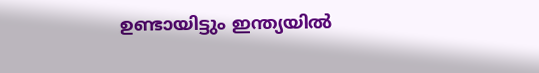ഉണ്ടായിട്ടും ഇന്ത്യയിൽ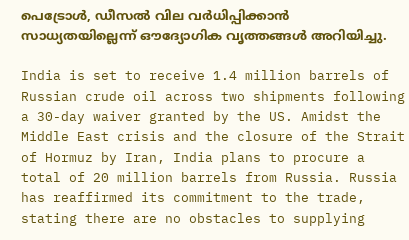പെട്രോൾ, ഡീസൽ വില വർധിപ്പിക്കാൻ സാധ്യതയില്ലെന്ന് ഔദ്യോഗിക വൃത്തങ്ങൾ അറിയിച്ചു.

India is set to receive 1.4 million barrels of Russian crude oil across two shipments following a 30-day waiver granted by the US. Amidst the Middle East crisis and the closure of the Strait of Hormuz by Iran, India plans to procure a total of 20 million barrels from Russia. Russia has reaffirmed its commitment to the trade, stating there are no obstacles to supplying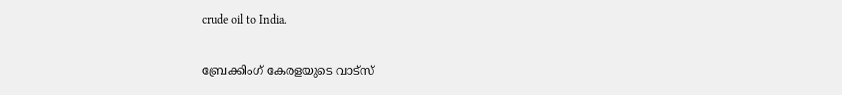crude oil to India.

ബ്രേക്കിംഗ് കേരളയുടെ വാട്സ്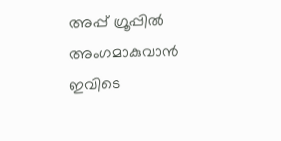അപ്പ് ഗ്രൂപ്പിൽ അംഗമാകുവാൻ ഇവിടെ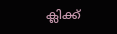ക്ലിക്ക്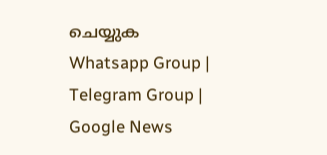ചെയ്യുക Whatsapp Group | Telegram Group | Google News